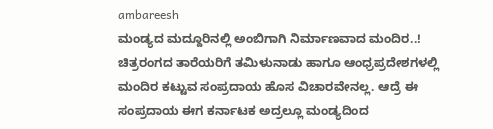ambareesh
ಮಂಡ್ಯದ ಮದ್ದೂರಿನಲ್ಲಿ ಅಂಬಿಗಾಗಿ ನಿರ್ಮಾಣವಾದ ಮಂದಿರ..!
ಚಿತ್ರರಂಗದ ತಾರೆಯರಿಗೆ ತಮಿಳುನಾಡು ಹಾಗೂ ಆಂಧ್ರಪ್ರದೇಶಗಳಲ್ಲಿ ಮಂದಿರ ಕಟ್ಟುವ ಸಂಪ್ರದಾಯ ಹೊಸ ವಿಚಾರವೇನಲ್ಲ. ಆದ್ರೆ ಈ ಸಂಪ್ರದಾಯ ಈಗ ಕರ್ನಾಟಕ ಅದ್ರಲ್ಲೂ ಮಂಡ್ಯದಿಂದ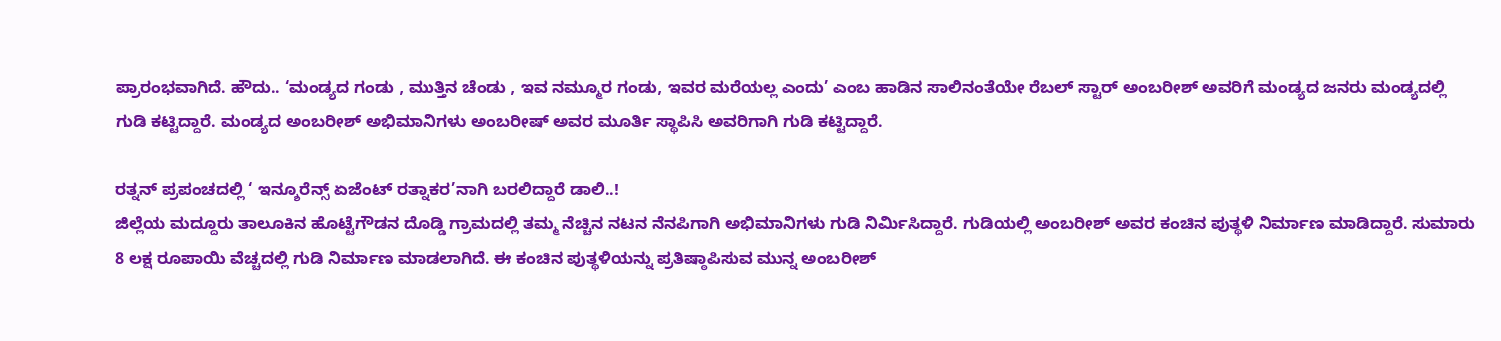ಪ್ರಾರಂಭವಾಗಿದೆ. ಹೌದು.. ‘ಮಂಡ್ಯದ ಗಂಡು , ಮುತ್ತಿನ ಚೆಂಡು , ಇವ ನಮ್ಮೂರ ಗಂಡು, ಇವರ ಮರೆಯಲ್ಲ ಎಂದು’ ಎಂಬ ಹಾಡಿನ ಸಾಲಿನಂತೆಯೇ ರೆಬಲ್ ಸ್ಟಾರ್ ಅಂಬರೀಶ್ ಅವರಿಗೆ ಮಂಡ್ಯದ ಜನರು ಮಂಡ್ಯದಲ್ಲಿ ಗುಡಿ ಕಟ್ಟಿದ್ದಾರೆ. ಮಂಡ್ಯದ ಅಂಬರೀಶ್ ಅಭಿಮಾನಿಗಳು ಅಂಬರೀಷ್ ಅವರ ಮೂರ್ತಿ ಸ್ಥಾಪಿಸಿ ಅವರಿಗಾಗಿ ಗುಡಿ ಕಟ್ಟಿದ್ದಾರೆ.

ರತ್ನನ್ ಪ್ರಪಂಚದಲ್ಲಿ ‘ ಇನ್ಶೂರೆನ್ಸ್ ಏಜೆಂಟ್ ರತ್ನಾಕರ’ನಾಗಿ ಬರಲಿದ್ದಾರೆ ಡಾಲಿ..!
ಜಿಲ್ಲೆಯ ಮದ್ದೂರು ತಾಲೂಕಿನ ಹೊಟ್ಟೆಗೌಡನ ದೊಡ್ಡಿ ಗ್ರಾಮದಲ್ಲಿ ತಮ್ಮ ನೆಚ್ಚಿನ ನಟನ ನೆನಪಿಗಾಗಿ ಅಭಿಮಾನಿಗಳು ಗುಡಿ ನಿರ್ಮಿಸಿದ್ದಾರೆ. ಗುಡಿಯಲ್ಲಿ ಅಂಬರೀಶ್ ಅವರ ಕಂಚಿನ ಪುತ್ಥಳಿ ನಿರ್ಮಾಣ ಮಾಡಿದ್ದಾರೆ. ಸುಮಾರು 8 ಲಕ್ಷ ರೂಪಾಯಿ ವೆಚ್ಚದಲ್ಲಿ ಗುಡಿ ನಿರ್ಮಾಣ ಮಾಡಲಾಗಿದೆ. ಈ ಕಂಚಿನ ಪುತ್ಥಳಿಯನ್ನು ಪ್ರತಿಷ್ಠಾಪಿಸುವ ಮುನ್ನ ಅಂಬರೀಶ್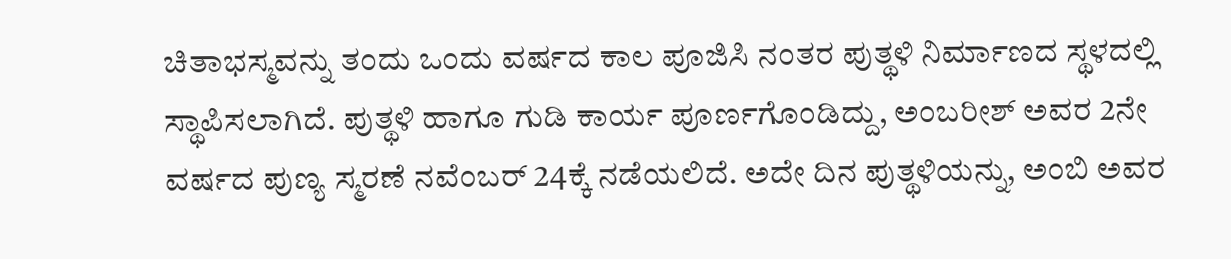ಚಿತಾಭಸ್ಮವನ್ನು ತಂದು ಒಂದು ವರ್ಷದ ಕಾಲ ಪೂಜಿಸಿ ನಂತರ ಪುತ್ಥಳಿ ನಿರ್ಮಾಣದ ಸ್ಥಳದಲ್ಲಿ ಸ್ಥಾಪಿಸಲಾಗಿದೆ. ಪುತ್ಥಳಿ ಹಾಗೂ ಗುಡಿ ಕಾರ್ಯ ಪೂರ್ಣಗೊಂಡಿದ್ದು, ಅಂಬರೀಶ್ ಅವರ 2ನೇ ವರ್ಷದ ಪುಣ್ಯ ಸ್ಮರಣೆ ನವೆಂಬರ್ 24ಕ್ಕೆ ನಡೆಯಲಿದೆ. ಅದೇ ದಿನ ಪುತ್ಥಳಿಯನ್ನು, ಅಂಬಿ ಅವರ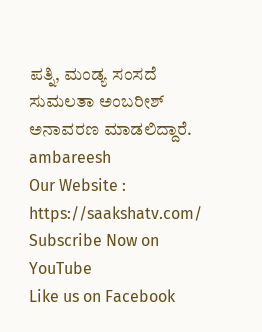ಪತ್ನಿ, ಮಂಡ್ಯ ಸಂಸದೆ ಸುಮಲತಾ ಅಂಬರೀಶ್ ಅನಾವರಣ ಮಾಡಲಿದ್ದಾರೆ.
ambareesh
Our Website : https://saakshatv.com/
Subscribe Now on YouTube
Like us on Facebook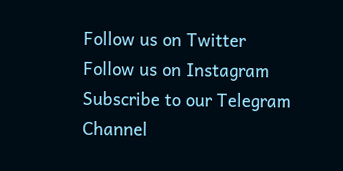Follow us on Twitter
Follow us on Instagram
Subscribe to our Telegram Channel